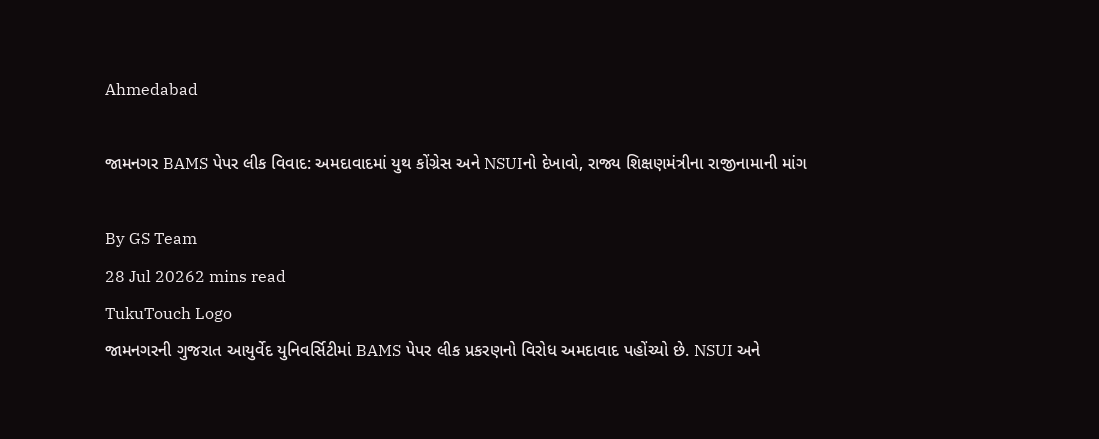Ahmedabad

જામનગર BAMS પેપર લીક વિવાદ: અમદાવાદમાં યુથ કોંગ્રેસ અને NSUIનો દેખાવો, રાજ્ય શિક્ષણમંત્રીના રાજીનામાની માંગ

By GS Team
28 Jul 20262 mins read
TukuTouch Logo
જામનગરની ગુજરાત આયુર્વેદ યુનિવર્સિટીમાં BAMS પેપર લીક પ્રકરણનો વિરોધ અમદાવાદ પહોંચ્યો છે. NSUI અને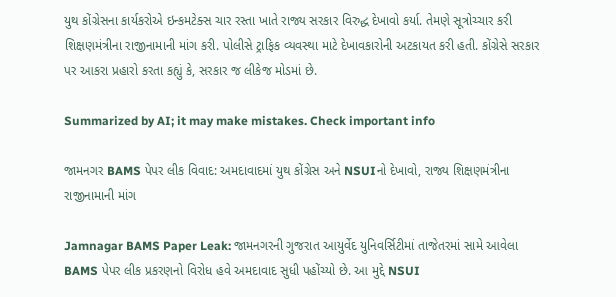યુથ કોંગ્રેસના કાર્યકરોએ ઇન્કમટેક્સ ચાર રસ્તા ખાતે રાજ્ય સરકાર વિરુદ્ધ દેખાવો કર્યા. તેમણે સૂત્રોચ્ચાર કરી શિક્ષણમંત્રીના રાજીનામાની માંગ કરી. પોલીસે ટ્રાફિક વ્યવસ્થા માટે દેખાવકારોની અટકાયત કરી હતી. કોંગ્રેસે સરકાર પર આકરા પ્રહારો કરતા કહ્યું કે, સરકાર જ લીકેજ મોડમાં છે.

Summarized by AI; it may make mistakes. Check important info

જામનગર BAMS પેપર લીક વિવાદ: અમદાવાદમાં યુથ કોંગ્રેસ અને NSUIનો દેખાવો, રાજ્ય શિક્ષણમંત્રીના રાજીનામાની માંગ

Jamnagar BAMS Paper Leak: જામનગરની ગુજરાત આયુર્વેદ યુનિવર્સિટીમાં તાજેતરમાં સામે આવેલા BAMS પેપર લીક પ્રકરણનો વિરોધ હવે અમદાવાદ સુધી પહોંચ્યો છે. આ મુદ્દે NSUI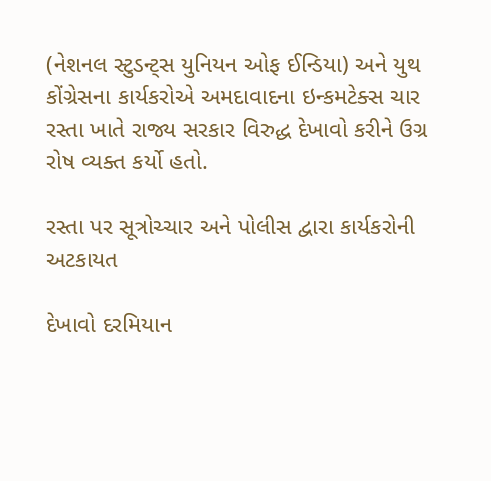(નેશનલ સ્ટુડન્ટ્સ યુનિયન ઓફ ઈન્ડિયા) અને યુથ કોંગ્રેસના કાર્યકરોએ અમદાવાદના ઇન્કમટેક્સ ચાર રસ્તા ખાતે રાજ્ય સરકાર વિરુદ્ધ દેખાવો કરીને ઉગ્ર રોષ વ્યક્ત કર્યો હતો.

રસ્તા પર સૂત્રોચ્ચાર અને પોલીસ દ્વારા કાર્યકરોની અટકાયત

દેખાવો દરમિયાન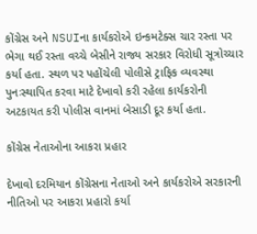કોંગ્રેસ અને NSUIના કાર્યકરોએ ઇન્કમટેક્સ ચાર રસ્તા પર ભેગા થઈ રસ્તા વચ્ચે બેસીને રાજ્ય સરકાર વિરોધી સૂત્રોચ્ચાર કર્યા હતા. સ્થળ પર પહોંચેલી પોલીસે ટ્રાફિક વ્યવસ્થા પુનઃસ્થાપિત કરવા માટે દેખાવો કરી રહેલા કાર્યકરોની અટકાયત કરી પોલીસ વાનમાં બેસાડી દૂર કર્યા હતા.

કોંગ્રેસ નેતાઓના આકરા પ્રહાર

દેખાવો દરમિયાન કોંગ્રેસના નેતાઓ અને કાર્યકરોએ સરકારની નીતિઓ પર આકરા પ્રહારો કર્યા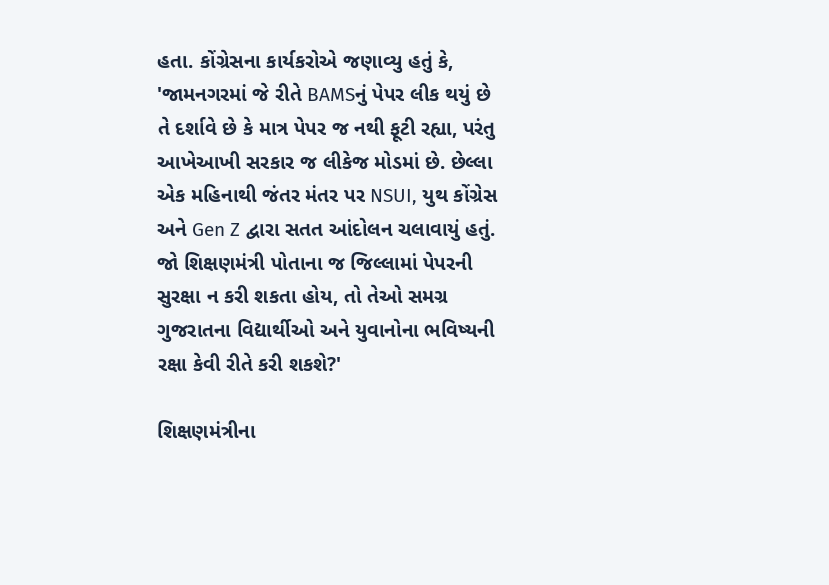હતા. કોંગ્રેસના કાર્યકરોએ જણાવ્યુ હતું કે, 'જામનગરમાં જે રીતે BAMSનું પેપર લીક થયું છે તે દર્શાવે છે કે માત્ર પેપર જ નથી ફૂટી રહ્યા, પરંતુ આખેઆખી સરકાર જ લીકેજ મોડમાં છે. છેલ્લા એક મહિનાથી જંતર મંતર પર NSUI, યુથ કોંગ્રેસ અને Gen Z દ્વારા સતત આંદોલન ચલાવાયું હતું. જો શિક્ષણમંત્રી પોતાના જ જિલ્લામાં પેપરની સુરક્ષા ન કરી શકતા હોય, તો તેઓ સમગ્ર ગુજરાતના વિદ્યાર્થીઓ અને યુવાનોના ભવિષ્યની રક્ષા કેવી રીતે કરી શકશે?'

શિક્ષણમંત્રીના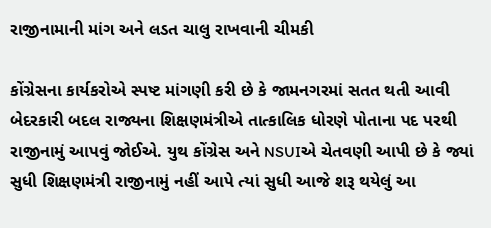રાજીનામાની માંગ અને લડત ચાલુ રાખવાની ચીમકી

કોંગ્રેસના કાર્યકરોએ સ્પષ્ટ માંગણી કરી છે કે જામનગરમાં સતત થતી આવી બેદરકારી બદલ રાજ્યના શિક્ષણમંત્રીએ તાત્કાલિક ધોરણે પોતાના પદ પરથી રાજીનામું આપવું જોઈએ. યુથ કોંગ્રેસ અને NSUIએ ચેતવણી આપી છે કે જ્યાં સુધી શિક્ષણમંત્રી રાજીનામું નહીં આપે ત્યાં સુધી આજે શરૂ થયેલું આ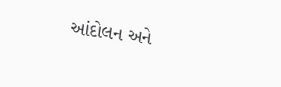આંદોલન અને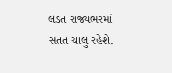લડત રાજ્યભરમાં સતત ચાલુ રહેશે.